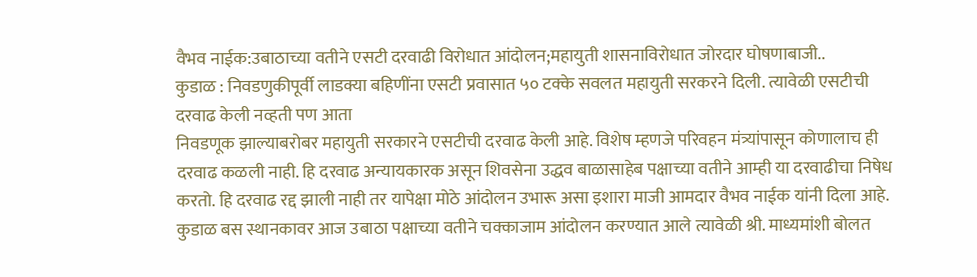वैभव नाईक:उबाठाच्या वतीने एसटी दरवाढी विरोधात आंदोलन;महायुती शासनाविरोधात जोरदार घोषणाबाजी..
कुडाळ : निवडणुकीपूर्वी लाडक्या बहिणींना एसटी प्रवासात ५० टक्के सवलत महायुती सरकरने दिली. त्यावेळी एसटीची दरवाढ केली नव्हती पण आता
निवडणूक झाल्याबरोबर महायुती सरकारने एसटीची दरवाढ केली आहे. विशेष म्हणजे परिवहन मंत्र्यांपासून कोणालाच ही दरवाढ कळली नाही. हि दरवाढ अन्यायकारक असून शिवसेना उद्धव बाळासाहेब पक्षाच्या वतीने आम्ही या दरवाढीचा निषेध करतो. हि दरवाढ रद्द झाली नाही तर यापेक्षा मोठे आंदोलन उभारू असा इशारा माजी आमदार वैभव नाईक यांनी दिला आहे. कुडाळ बस स्थानकावर आज उबाठा पक्षाच्या वतीने चक्काजाम आंदोलन करण्यात आले त्यावेळी श्री. माध्यमांशी बोलत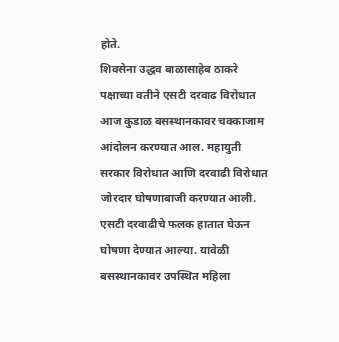होते.
शिवसेना उद्धव बाळासाहेब ठाकरे पक्षाच्या वतीने एसटी दरवाढ विरोधात आज कुडाळ बसस्थानकावर चक्काजाम आंदोलन करण्यात आल. महायुती सरकार विरोधात आणि दरवाढी विरोधात जोरदार घोषणाबाजी करण्यात आली. एसटी दरवाढीचे फलक हातात घेऊन घोषणा देण्यात आल्या. यावेळी बसस्थानकावर उपस्थित महिला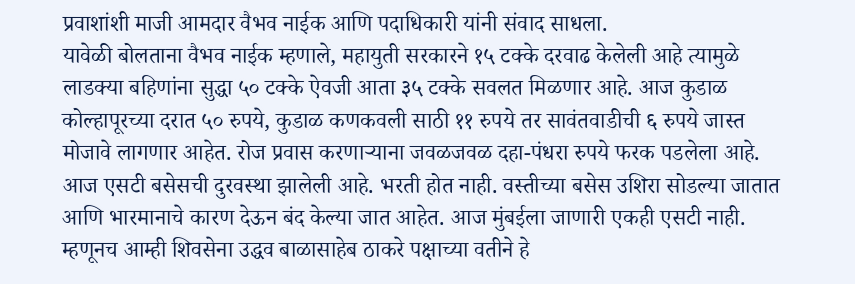प्रवाशांशी माजी आमदार वैभव नाईक आणि पदाधिकारी यांनी संवाद साधला.
यावेळी बोलताना वैभव नाईक म्हणाले, महायुती सरकारने १५ टक्के दरवाढ केलेली आहे त्यामुळे लाडक्या बहिणांना सुद्धा ५० टक्के ऐवजी आता ३५ टक्के सवलत मिळणार आहे. आज कुडाळ कोल्हापूरच्या दरात ५० रुपये, कुडाळ कणकवली साठी ११ रुपये तर सावंतवाडीची ६ रुपये जास्त मोजावे लागणार आहेत. रोज प्रवास करणाऱ्याना जवळजवळ दहा-पंधरा रुपये फरक पडलेला आहे. आज एसटी बसेसची दुरवस्था झालेली आहे. भरती होत नाही. वस्तीच्या बसेस उशिरा सोडल्या जातात आणि भारमानाचे कारण देऊन बंद केल्या जात आहेत. आज मुंबईला जाणारी एकही एसटी नाही. म्हणूनच आम्ही शिवसेना उद्धव बाळासाहेब ठाकरे पक्षाच्या वतीने हे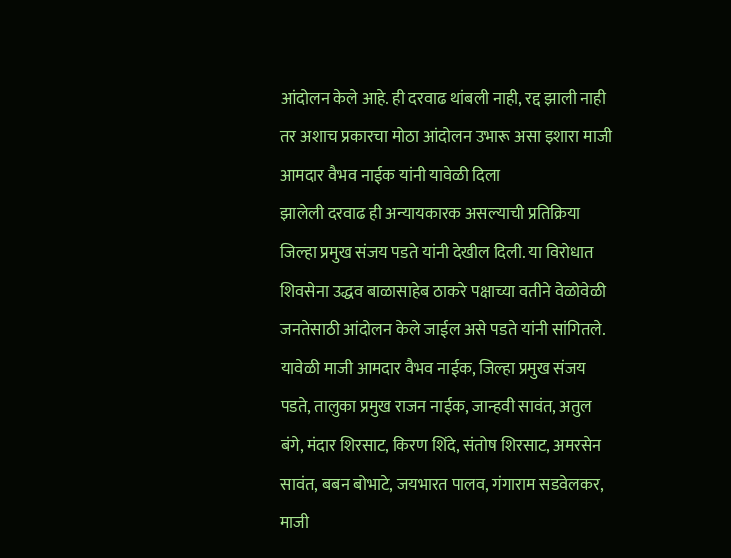आंदोलन केले आहे. ही दरवाढ थांबली नाही, रद्द झाली नाही तर अशाच प्रकारचा मोठा आंदोलन उभारू असा इशारा माजी आमदार वैभव नाईक यांनी यावेळी दिला
झालेली दरवाढ ही अन्यायकारक असल्याची प्रतिक्रिया जिल्हा प्रमुख संजय पडते यांनी देखील दिली. या विरोधात शिवसेना उद्धव बाळासाहेब ठाकरे पक्षाच्या वतीने वेळोवेळी जनतेसाठी आंदोलन केले जाईल असे पडते यांनी सांगितले.
यावेळी माजी आमदार वैभव नाईक, जिल्हा प्रमुख संजय पडते, तालुका प्रमुख राजन नाईक, जान्हवी सावंत, अतुल बंगे, मंदार शिरसाट, किरण शिंदे, संतोष शिरसाट, अमरसेन सावंत, बबन बोभाटे, जयभारत पालव, गंगाराम सडवेलकर, माजी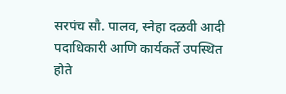सरपंच सौ. पालव, स्नेहा दळवी आदी पदाधिकारी आणि कार्यकर्ते उपस्थित होते